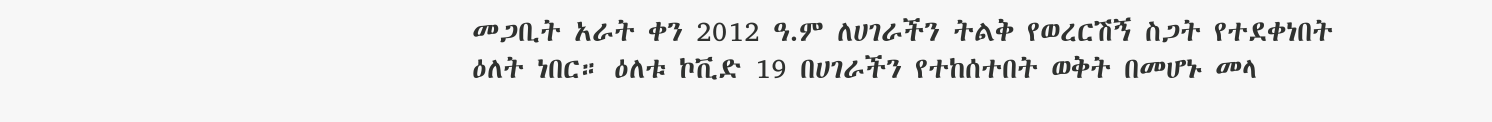መጋቢት አራት ቀን 2012 ዓ.ም ለሀገራችን ትልቅ የወረርሽኝ ስጋት የተደቀነበት ዕለት ነበር። ዕለቱ ኮቪድ 19 በሀገራችን የተከሰተበት ወቅት በመሆኑ መላ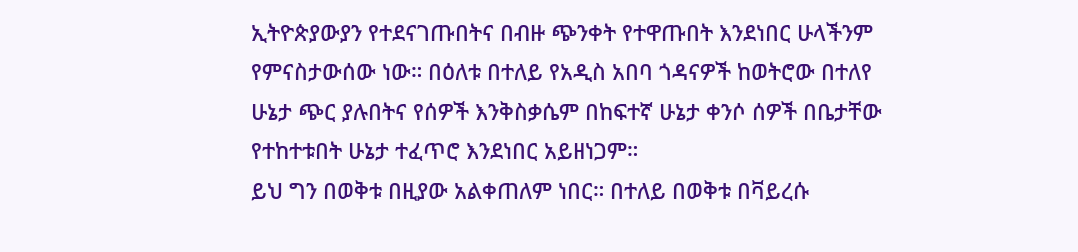ኢትዮጵያውያን የተደናገጡበትና በብዙ ጭንቀት የተዋጡበት እንደነበር ሁላችንም የምናስታውሰው ነው። በዕለቱ በተለይ የአዲስ አበባ ጎዳናዎች ከወትሮው በተለየ ሁኔታ ጭር ያሉበትና የሰዎች እንቅስቃሴም በከፍተኛ ሁኔታ ቀንሶ ሰዎች በቤታቸው የተከተቱበት ሁኔታ ተፈጥሮ እንደነበር አይዘነጋም።
ይህ ግን በወቅቱ በዚያው አልቀጠለም ነበር። በተለይ በወቅቱ በቫይረሱ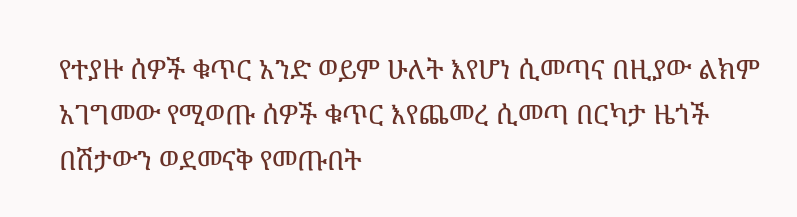የተያዙ ሰዎች ቁጥር አንድ ወይም ሁለት እየሆነ ሲመጣና በዚያው ልክም አገግመው የሚወጡ ሰዎች ቁጥር እየጨመረ ሲመጣ በርካታ ዜጎች በሽታውን ወደመናቅ የመጡበት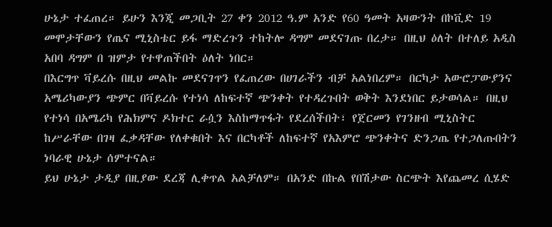ሁኔታ ተፈጠረ። ይሁን እንጂ መጋቢት 27 ቀን 2012 ዓ.ም አንድ የ60 ዓመት አዛውንት በኮቪድ 19 መሞታቸውን የጤና ሚኒስቴር ይፋ ማድረጉን ተከትሎ ዳግም መደናገጡ በረታ። በዚህ ዕለት በተለይ አዲስ አበባ ዳግም በ ዝምታ የተዋጠችበት ዕለት ነበር።
በእርግጥ ቫይረሱ በዚህ መልኩ መደናገጥን የፈጠረው በሀገራችን ብቻ አልነበረም። በርካታ አውሮፓውያንና አሜሪካውያን ጭምር በቫይረሱ የተነሳ ለከፍተኛ ጭንቀት የተዳረጉበት ወቅት እንደነበር ይታወሳል። በዚህ የተነሳ በአሜሪካ የሕክምና ዶክተር ራሷን እስከማጥፋት የደረሰችበት፣ የጀርመን የገንዘብ ሚኒስትር ከሥራቸው በገዛ ፈቃዳቸው የለቀቁበት እና በርካቶች ለከፍተኛ የአእምሮ ጭንቀትና ድንጋጤ የተጋለጡበትን ነባራዊ ሁኔታ ሰምተናል።
ይህ ሁኔታ ታዲያ በዚያው ደረጃ ሊቀጥል አልቻለም። በአንድ በኩል የበሽታው ስርጭት እየጨመረ ሲሄድ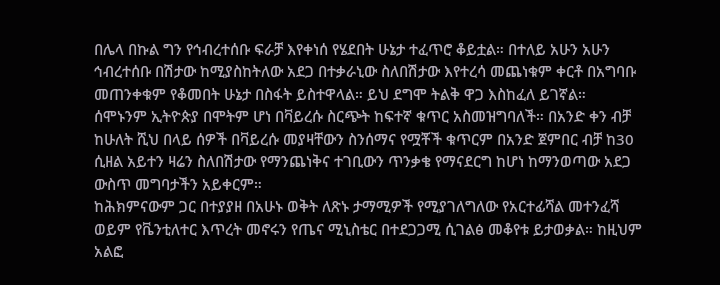በሌላ በኩል ግን የኅብረተሰቡ ፍራቻ እየቀነሰ የሄደበት ሁኔታ ተፈጥሮ ቆይቷል። በተለይ አሁን አሁን ኅብረተሰቡ በሽታው ከሚያስከትለው አደጋ በተቃራኒው ስለበሽታው እየተረሳ መጨነቁም ቀርቶ በአግባቡ መጠንቀቁም የቆመበት ሁኔታ በስፋት ይስተዋላል። ይህ ደግሞ ትልቅ ዋጋ እስከፈለ ይገኛል።
ሰሞኑንም ኢትዮጵያ በሞትም ሆነ በቫይረሱ ስርጭት ከፍተኛ ቁጥር አስመዝግባለች። በአንድ ቀን ብቻ ከሁለት ሺህ በላይ ሰዎች በቫይረሱ መያዛቸውን ስንሰማና የሟቾች ቁጥርም በአንድ ጀምበር ብቻ ከ30 ሲዘል አይተን ዛሬን ስለበሽታው የማንጨነቅና ተገቢውን ጥንቃቄ የማናደርግ ከሆነ ከማንወጣው አደጋ ውስጥ መግባታችን አይቀርም።
ከሕክምናውም ጋር በተያያዘ በአሁኑ ወቅት ለጽኑ ታማሚዎች የሚያገለግለው የአርተፊሻል መተንፈሻ ወይም የቬንቲለተር እጥረት መኖሩን የጤና ሚኒስቴር በተደጋጋሚ ሲገልፅ መቆየቱ ይታወቃል። ከዚህም አልፎ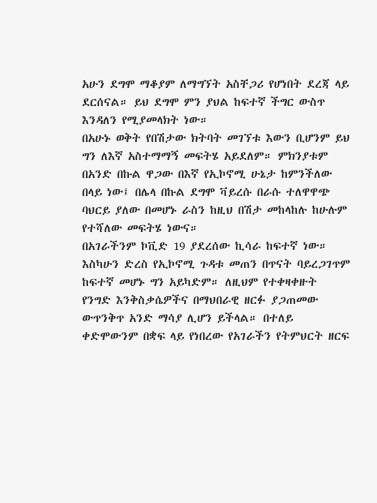አሁን ደግሞ ማቆያም ለማግኘት አስቸጋሪ የሆነበት ደረጃ ላይ ደርሰናል። ይህ ደግሞ ምን ያህል ከፍተኛ ችግር ውስጥ እንዳለን የሚያመላክት ነው።
በአሁኑ ወቅት የበሽታው ክትባት መገኘቱ እውን ቢሆንም ይህ ግን ለእኛ አስተማማኝ መፍትሄ አይደለም። ምክንያቱም በአንድ በኩል ዋጋው በእኛ የኢኮኖሚ ሁኔታ ከምንችለው በላይ ነው፤ በሌላ በኩል ደግሞ ቫይረሱ በራሱ ተለዋዋጭ ባህርይ ያለው በመሆኑ ራስን ከዚህ በሽታ መከላከሉ ከሁሉም የተሻለው መፍትሄ ነውና።
በአገራችንም ኮቪድ 19 ያደረሰው ኪሳራ ከፍተኛ ነው። እስካሁን ድረስ የኢኮኖሚ ጉዳቱ መጠን በጥናት ባይረጋገጥም ከፍተኛ መሆኑ ግን አይካድም። ለዚህም የተቀዛቀዙት የንግድ እንቅስቃሴዎችና በማህበራዊ ዘርፉ ያጋጠመው ውጥንቅጥ አንድ ማሳያ ሊሆን ይችላል። በተለይ ቀድሞውንም በቋፍ ላይ የነበረው የአገራችን የትምህርት ዘርፍ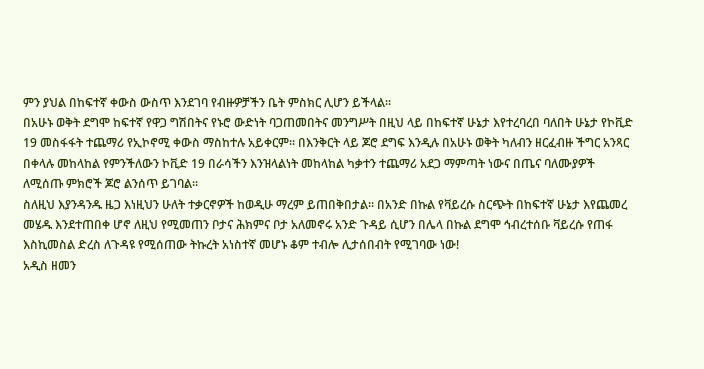ምን ያህል በከፍተኛ ቀውስ ውስጥ እንደገባ የብዙዎቻችን ቤት ምስክር ሊሆን ይችላል።
በአሁኑ ወቅት ደግሞ ከፍተኛ የዋጋ ግሽበትና የኑሮ ውድነት ባጋጠመበትና መንግሥት በዚህ ላይ በከፍተኛ ሁኔታ እየተረባረበ ባለበት ሁኔታ የኮቪድ 19 መስፋፋት ተጨማሪ የኢኮኖሚ ቀውስ ማስከተሉ አይቀርም። በእንቅርት ላይ ጆሮ ደግፍ እንዲሉ በአሁኑ ወቅት ካለብን ዘርፈብዙ ችግር አንጻር በቀላሉ መከላከል የምንችለውን ኮቪድ 19 በራሳችን እንዝላልነት መከላከል ካቃተን ተጨማሪ አደጋ ማምጣት ነውና በጤና ባለሙያዎች ለሚሰጡ ምክሮች ጆሮ ልንሰጥ ይገባል።
ስለዚህ እያንዳንዱ ዜጋ እነዚህን ሁለት ተቃርኖዎች ከወዲሁ ማረም ይጠበቅበታል። በአንድ በኩል የቫይረሱ ስርጭት በከፍተኛ ሁኔታ እየጨመረ መሄዱ እንደተጠበቀ ሆኖ ለዚህ የሚመጠን ቦታና ሕክምና ቦታ አለመኖሩ አንድ ጉዳይ ሲሆን በሌላ በኩል ደግሞ ኅብረተሰቡ ቫይረሱ የጠፋ እስኪመስል ድረስ ለጉዳዩ የሚሰጠው ትኩረት አነስተኛ መሆኑ ቆም ተብሎ ሊታሰበብት የሚገባው ነው!
አዲስ ዘመን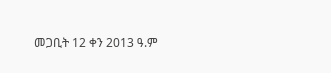መጋቢት 12 ቀን 2013 ዓ.ም